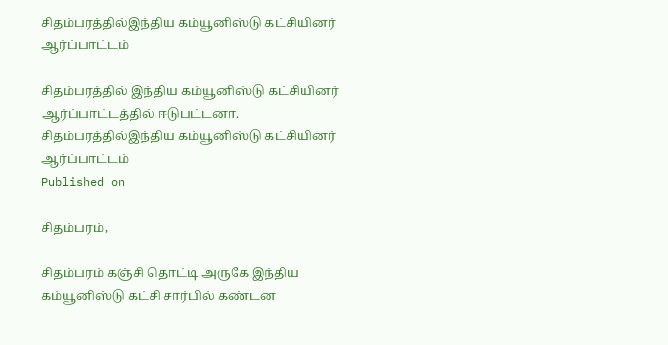சிதம்பரத்தில்இந்திய கம்யூனிஸ்டு கட்சியினர் ஆர்ப்பாட்டம்

சிதம்பரத்தில் இந்திய கம்யூனிஸ்டு கட்சியினர் ஆர்ப்பாட்டத்தில் ஈடுபட்டனா.
சிதம்பரத்தில்இந்திய கம்யூனிஸ்டு கட்சியினர் ஆர்ப்பாட்டம்
Published on

சிதம்பரம்,

சிதம்பரம் கஞ்சி தொட்டி அருகே இந்திய கம்யூனிஸ்டு கட்சி சார்பில் கண்டன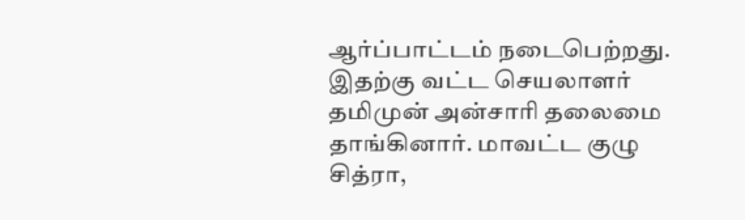ஆர்ப்பாட்டம் நடைபெற்றது. இதற்கு வட்ட செயலாளர் தமிமுன் அன்சாரி தலைமை தாங்கினார். மாவட்ட குழு சித்ரா,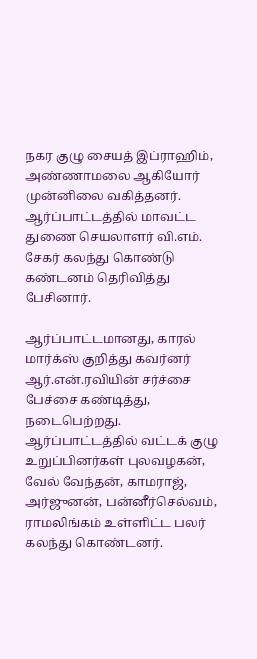நகர குழு சையத் இப்ராஹிம், அண்ணாமலை ஆகியோர் முன்னிலை வகித்தனர். ஆர்ப்பாட்டத்தில் மாவட்ட துணை செயலாளர் வி.எம். சேகர் கலந்து கொண்டு கண்டனம் தெரிவித்து பேசினார்.

ஆர்ப்பாட்டமானது, காரல் மார்க்ஸ் குறித்து கவர்னர் ஆர்.என்.ரவியின் சர்ச்சை பேச்சை கண்டித்து, நடைபெற்றது. ஆர்ப்பாட்டத்தில் வட்டக் குழு உறுப்பினர்கள் புலவழகன், வேல் வேந்தன், காமராஜ், அர்ஜுனன், பன்னீர்செல்வம், ராமலிங்கம் உள்ளிட்ட பலர் கலந்து கொண்டனர்.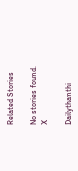Related Stories

No stories found.
X

Dailythanthi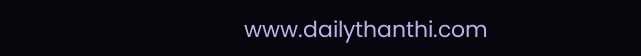www.dailythanthi.com